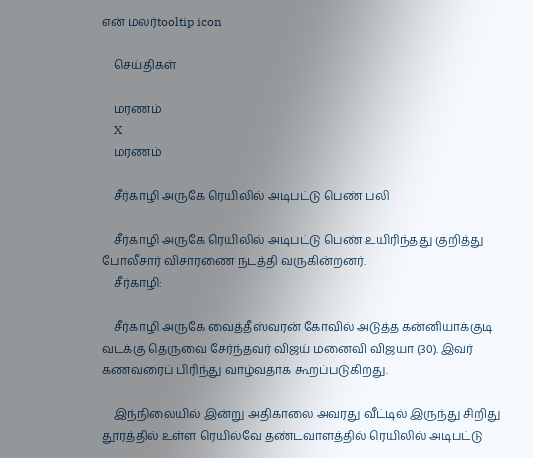என் மலர்tooltip icon

    செய்திகள்

    மரணம்
    X
    மரணம்

    சீர்காழி அருகே ரெயிலில் அடிபட்டு பெண் பலி

    சீர்காழி அருகே ரெயிலில் அடிபட்டு பெண் உயிரிந்தது குறித்து போலீசார் விசாரணை நடத்தி வருகின்றனர்.
    சீர்காழி:

    சீர்காழி அருகே வைத்தீஸ்வரன் கோவில் அடுத்த கன்னியாக்குடி வடக்கு தெருவை சேர்ந்தவர் விஜய் மனைவி விஜயா (30). இவர் கணவரைப் பிரிந்து வாழ்வதாக கூறப்படுகிறது.

    இந்நிலையில் இன்று அதிகாலை அவரது வீட்டில் இருந்து சிறிது தூரத்தில் உள்ள ரெயில்வே தண்டவாளத்தில் ரெயிலில் அடிபட்டு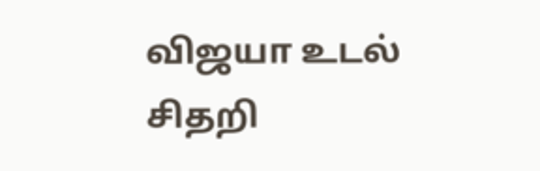விஜயா உடல் சிதறி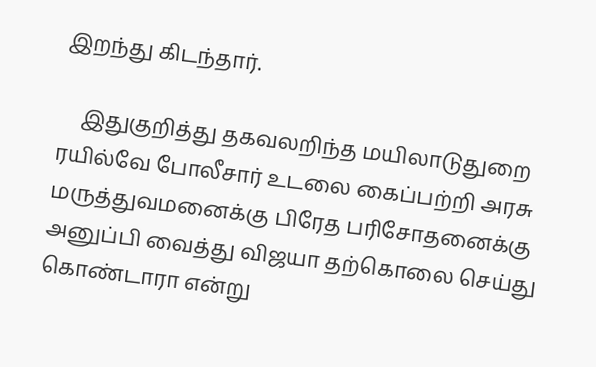இறந்து கிடந்தார்.

    இதுகுறித்து தகவலறிந்த மயிலாடுதுறை ரயில்வே போலீசார் உடலை கைப்பற்றி அரசு மருத்துவமனைக்கு பிரேத பரிசோதனைக்கு அனுப்பி வைத்து விஜயா தற்கொலை செய்து கொண்டாரா என்று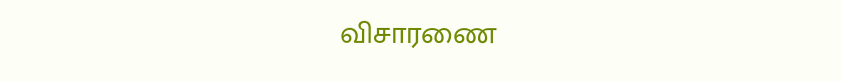விசாரணை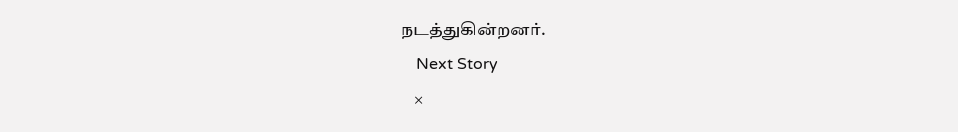நடத்துகின்றனர்.
    Next Story
    ×